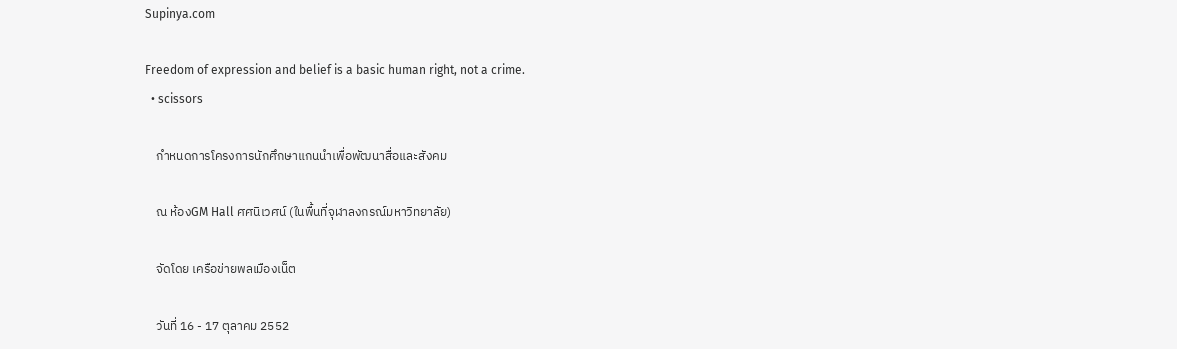Supinya.com

Freedom of expression and belief is a basic human right, not a crime.
  • scissors

    กำหนดการโครงการนักศึกษาแกนนำเพื่อพัฒนาสื่อและสังคม

    ณ ห้องGM Hall ศศนิเวศน์ (ในพื้นที่จุฬาลงกรณ์มหาวิทยาลัย)

    จัดโดย เครือข่ายพลเมืองเน็ต

    วันที่ 16 - 17 ตุลาคม 2552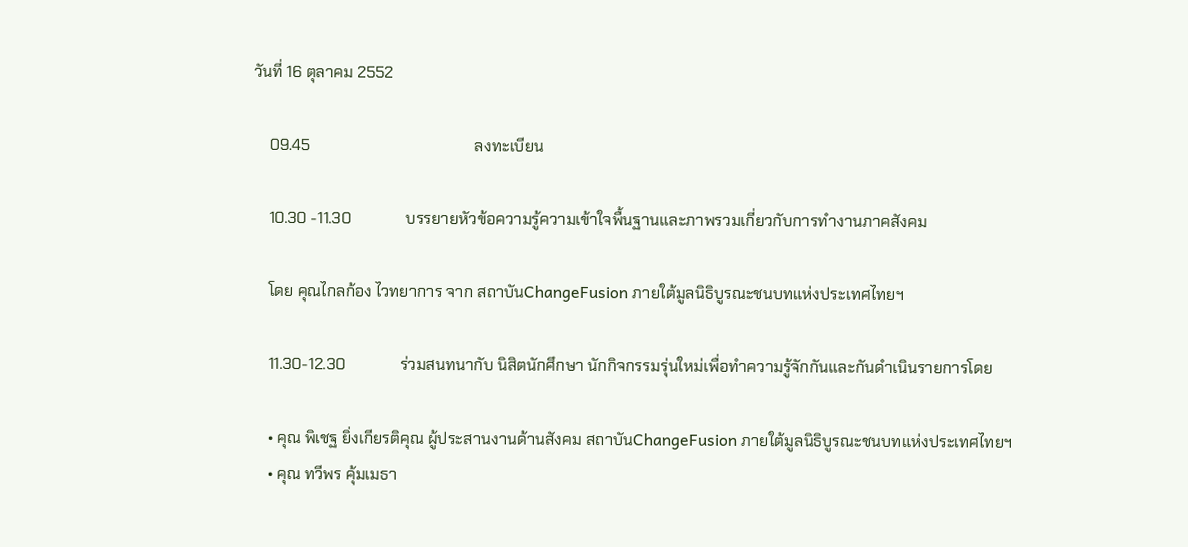วันที่ 16 ตุลาคม 2552

    09.45                                          ลงทะเบียน

    10.30 -11.30              บรรยายหัวข้อความรู้ความเข้าใจพื้นฐานและภาพรวมเกี่ยวกับการทำงานภาคสังคม

    โดย คุณไกลก้อง ไวทยาการ จาก สถาบันChangeFusion ภายใต้มูลนิธิบูรณะชนบทแห่งประเทศไทยฯ

    11.30-12.30              ร่วมสนทนากับ นิสิตนักศึกษา นักกิจกรรมรุ่นใหม่เพื่อทำความรู้จักกันและกันดำเนินรายการโดย

    • คุณ พิเชฐ ยิ่งเกียรติคุณ ผู้ประสานงานด้านสังคม สถาบันChangeFusion ภายใต้มูลนิธิบูรณะชนบทแห่งประเทศไทยฯ
    • คุณ ทวีพร คุ้มเมธา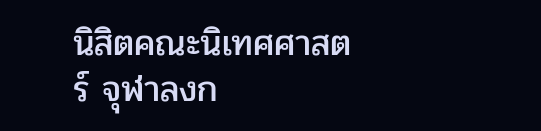นิสิตคณะนิเทศศาสตร์ จุฬาลงก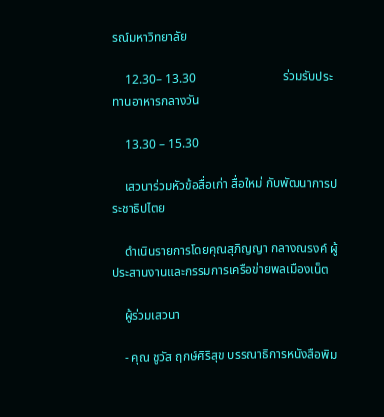รณ์มหาวิทยาลัย

    12.30– 13.30                            ร่วมรับประทานอาหารกลางวัน

    13.30 – 15.30

    เสวนาร่วมหัวข้อสื่อเก่า สื่อใหม่ กับพัฒนาการประชาธิปไตย

    ดำเนินรายการโดยคุณสุภิญญา กลางณรงค์ ผู้ประสานงานและกรรมการเครือข่ายพลเมืองเน็ต

    ผู้ร่วมเสวนา

    - คุณ ชูวัส ฤกษ์ศิริสุข บรรณาธิการหนังสือพิม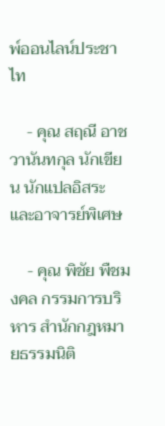พ์ออนไลน์ประชาไท

    - คุณ สฤณี อาชวานันทกุล นักเขียน นักแปลอิสระ และอาจารย์พิเศษ

    - คุณ พิชัย พืชมงคล กรรมการบริหาร สำนักกฎหมายธรรมนิติ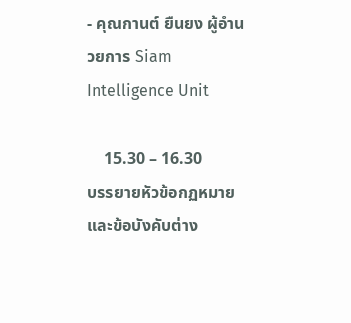- คุณกานต์ ยืนยง ผู้อำนวยการ Siam Intelligence Unit

    15.30 – 16.30              บรรยายหัวข้อกฏหมายและข้อบังคับต่าง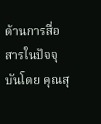ด้านการสื่อสารในปัจจุบันโดย คุณสุ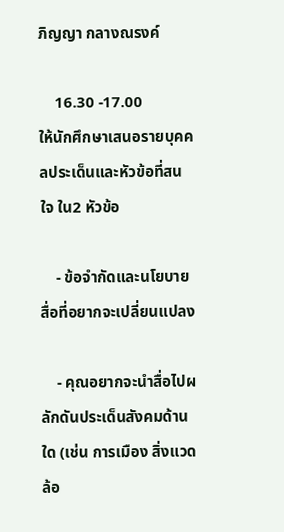ภิญญา กลางณรงค์

    16.30 -17.00              ให้นักศึกษาเสนอรายบุคคลประเด็นและหัวข้อที่สนใจ ใน2 หัวข้อ

    - ข้อจำกัดและนโยบายสื่อที่อยากจะเปลี่ยนแปลง

    - คุณอยากจะนำสื่อไปผลักดันประเด็นสังคมด้านใด (เช่น การเมือง สิ่งแวดล้อ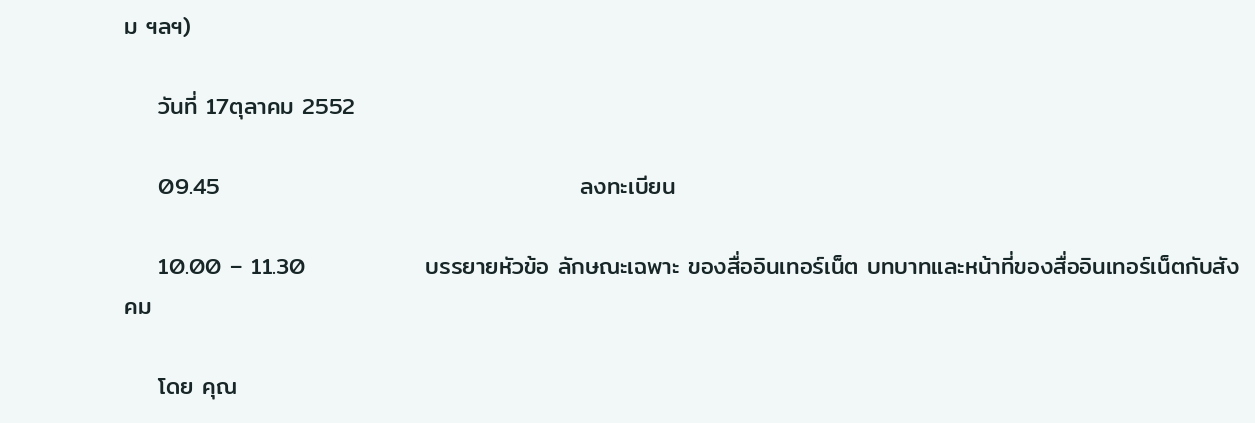ม ฯลฯ)

    วันที่ 17ตุลาคม 2552

    09.45                                          ลงทะเบียน

    10.00 – 11.30              บรรยายหัวข้อ ลักษณะเฉพาะ ของสื่ออินเทอร์เน็ต บทบาทและหน้าที่ของสื่ออินเทอร์เน็ตกับสังคม

    โดย คุณ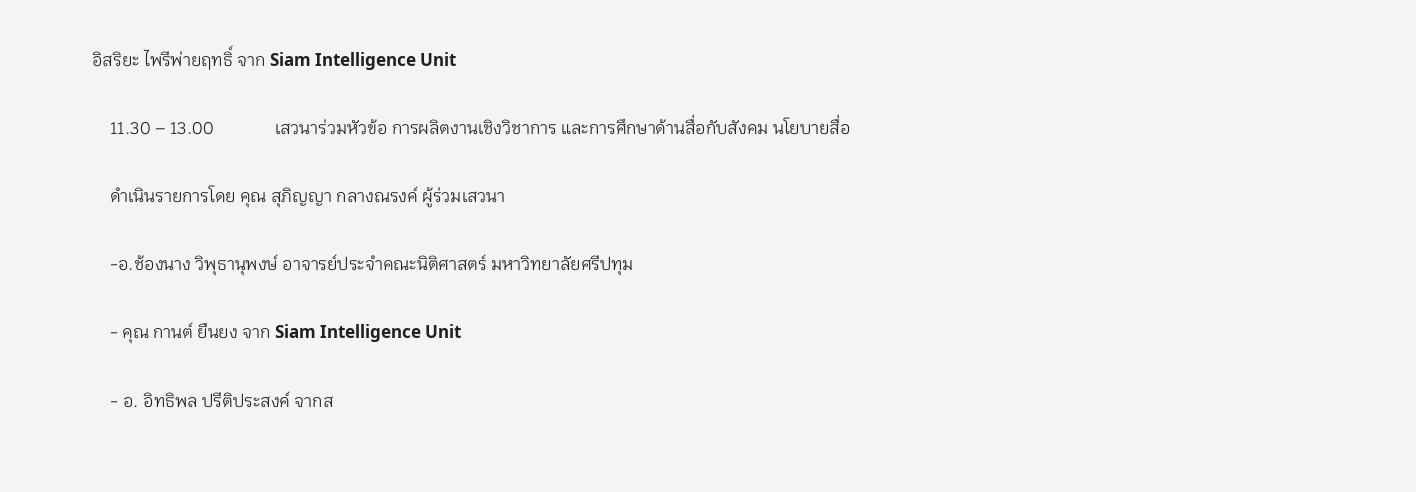อิสริยะ ไพรีพ่ายฤทธิ์ จาก Siam Intelligence Unit

    11.30 – 13.00              เสวนาร่วมหัวข้อ การผลิตงานเชิงวิชาการ และการศึกษาด้านสื่อกับสังคม นโยบายสื่อ

    ดำเนินรายการโดย คุณ สุภิญญา กลางณรงค์ ผู้ร่วมเสวนา

    -อ.ช้องนาง วิพุธานุพงษ์ อาจารย์ประจำคณะนิติศาสตร์ มหาวิทยาลัยศรีปทุม

    - คุณ กานต์ ยืนยง จาก Siam Intelligence Unit

    - อ. อิทธิพล ปรีติประสงค์ จากส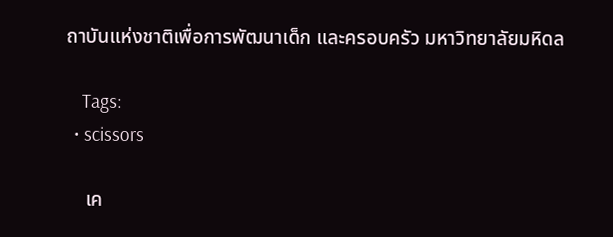ถาบันแห่งชาติเพื่อการพัฒนาเด็ก และครอบครัว มหาวิทยาลัยมหิดล

    Tags:
  • scissors

    เค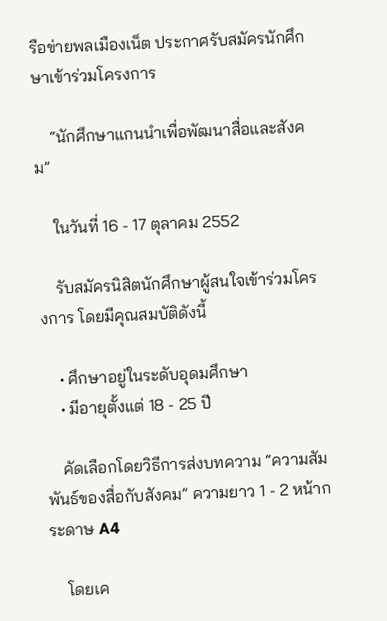รือข่ายพลเมืองเน็ต ประกาศรับสมัครนักศึกษาเข้าร่วมโครงการ

    “นักศึกษาแกนนำเพื่อพัฒนาสื่อและสังคม”

    ในวันที่ 16 - 17 ตุลาคม 2552

    รับสมัครนิสิตนักศึกษาผู้สนใจเข้าร่วมโครงการ โดยมีคุณสมบัติดังนี้

    • ศึกษาอยู่ในระดับอุดมศึกษา
    • มีอายุตั้งแต่ 18 - 25 ปี

    คัดเลือกโดยวิธีการส่งบทความ “ความสัมพันธ์ของสื่อกับสังคม” ความยาว 1 - 2 หน้ากระดาษ A4

    โดยเค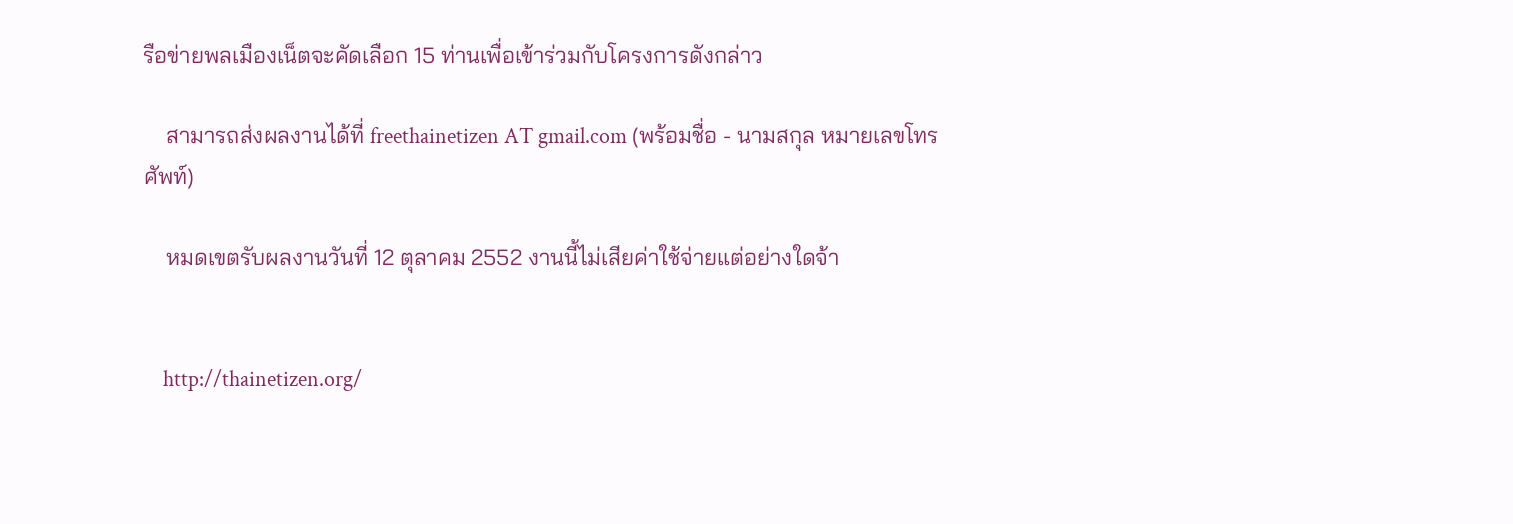รือข่ายพลเมืองเน็ตจะคัดเลือก 15 ท่านเพื่อเข้าร่วมกับโครงการดังกล่าว

    สามารถส่งผลงานได้ที่ freethainetizen AT gmail.com (พร้อมชื่อ - นามสกุล หมายเลขโทรศัพท์)

    หมดเขตรับผลงานวันที่ 12 ตุลาคม 2552 งานนี้ไม่เสียค่าใช้จ่ายแต่อย่างใดจ้า


    http://thainetizen.org/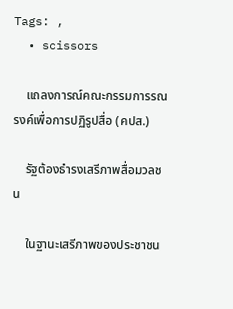Tags: ,
  • scissors

    แถลงการณ์คณะกรรมการรณรงค์เพื่อการปฏิรูปสื่อ (คปส.)

    รัฐต้องธำรงเสรีภาพสื่อมวลชน

    ในฐานะเสรีภาพของประชาชน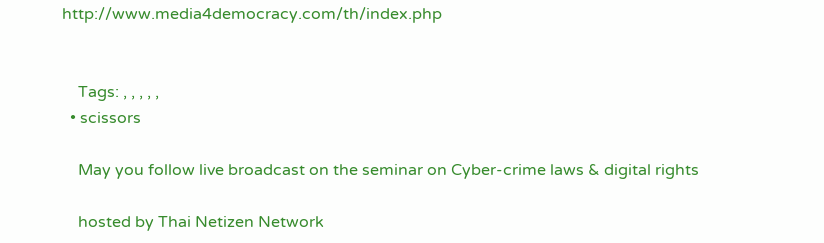http://www.media4democracy.com/th/index.php


    Tags: , , , , ,
  • scissors

    May you follow live broadcast on the seminar on Cyber-crime laws & digital rights

    hosted by Thai Netizen Network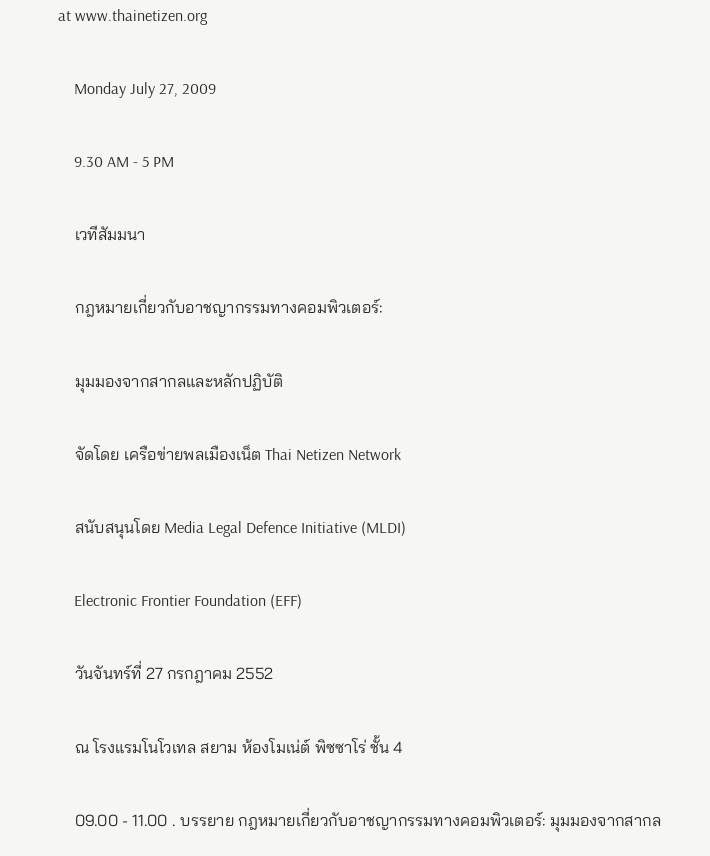at www.thainetizen.org

    Monday July 27, 2009

    9.30 AM - 5 PM

    เวทีสัมมนา

    กฎหมายเกี่ยวกับอาชญากรรมทางคอมพิวเตอร์:

    มุมมองจากสากลและหลักปฏิบัติ

    จัดโดย เครือข่ายพลเมืองเน็ต Thai Netizen Network

    สนับสนุนโดย Media Legal Defence Initiative (MLDI)

    Electronic Frontier Foundation (EFF)

    วันจันทร์ที่ 27 กรกฎาคม 2552

    ณ โรงแรมโนโวเทล สยาม ห้องโมเน่ต์ พิซซาโร่ ชั้น 4

    09.00 - 11.00 . บรรยาย กฎหมายเกี่ยวกับอาชญากรรมทางคอมพิวเตอร์: มุมมองจากสากล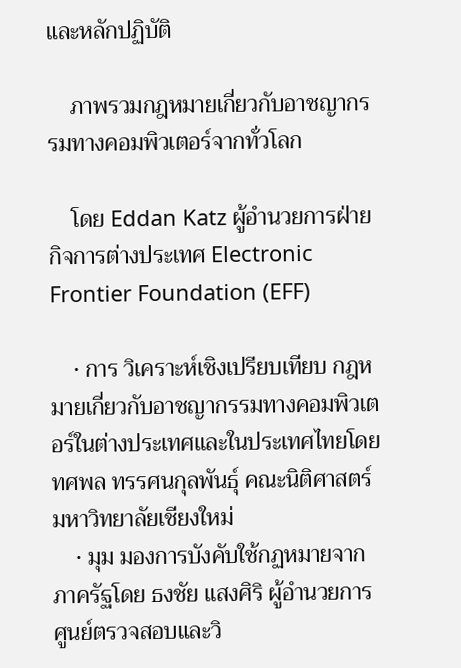และหลักปฏิบัติ

    ภาพรวมกฎหมายเกี่ยวกับอาชญากรรมทางคอมพิวเตอร์จากทั่วโลก

    โดย Eddan Katz ผู้อำนวยการฝ่ายกิจการต่างประเทศ Electronic Frontier Foundation (EFF)

    • การ วิเคราะห์เชิงเปรียบเทียบ กฎหมายเกี่ยวกับอาชญากรรมทางคอมพิวเตอร์ในต่างประเทศและในประเทศไทยโดย ทศพล ทรรศนกุลพันธุ์ คณะนิติศาสตร์ มหาวิทยาลัยเชียงใหม่
    • มุม มองการบังคับใช้กฏหมายจากภาครัฐโดย ธงชัย แสงศิริ ผู้อำนวยการศูนย์ตรวจสอบและวิ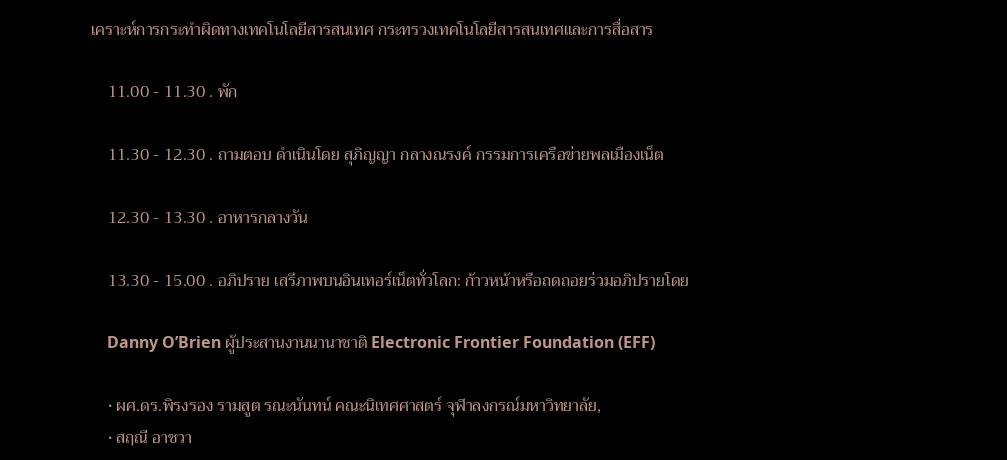เคราะห์การกระทำผิดทางเทคโนโลยีสารสนเทศ กระทรวงเทคโนโลยีสารสนเทศและการสื่อสาร

    11.00 - 11.30 . พัก

    11.30 - 12.30 . ถามตอบ ดำเนินโดย สุภิญญา กลางณรงค์ กรรมการเครือข่ายพลเมืองเน็ต

    12.30 - 13.30 . อาหารกลางวัน

    13.30 - 15.00 . อภิปราย เสรีภาพบนอินเทอร์เน็ตทั่วโลก: ก้าวหน้าหรือถดถอยร่วมอภิปรายโดย

    Danny O’Brien ผู้ประสานงานนานาชาติ Electronic Frontier Foundation (EFF)

    • ผศ.ดร.พิรงรอง รามสูต รณะนันทน์ คณะนิเทศศาสตร์ จุฬาลงกรณ์มหาวิทยาลัย,
    • สฤณี อาชวา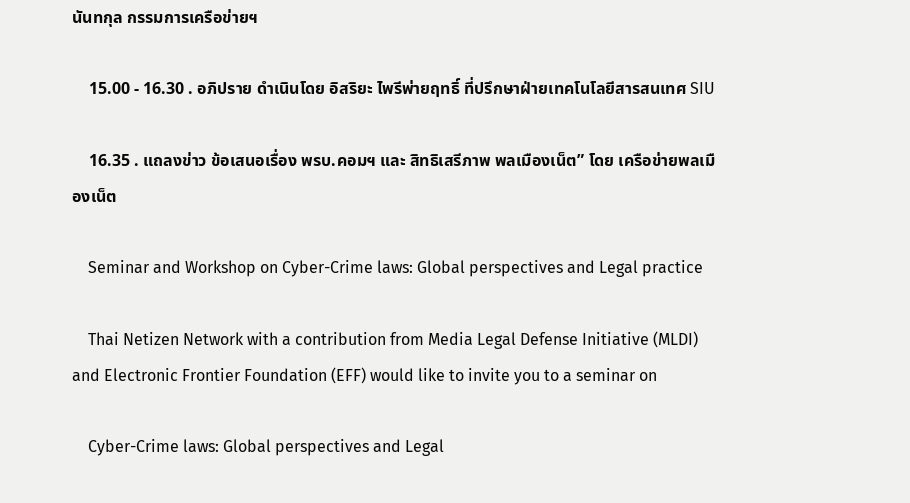นันทกุล กรรมการเครือข่ายฯ

    15.00 - 16.30 . อภิปราย ดำเนินโดย อิสริยะ ไพรีพ่ายฤทธิ์ ที่ปรึกษาฝ่ายเทคโนโลยีสารสนเทศ SIU

    16.35 . แถลงข่าว ข้อเสนอเรื่อง พรบ.คอมฯ และ สิทธิเสรีภาพ พลเมืองเน็ต” โดย เครือข่ายพลเมืองเน็ต

    Seminar and Workshop on Cyber-Crime laws: Global perspectives and Legal practice

    Thai Netizen Network with a contribution from Media Legal Defense Initiative (MLDI) and Electronic Frontier Foundation (EFF) would like to invite you to a seminar on

    Cyber-Crime laws: Global perspectives and Legal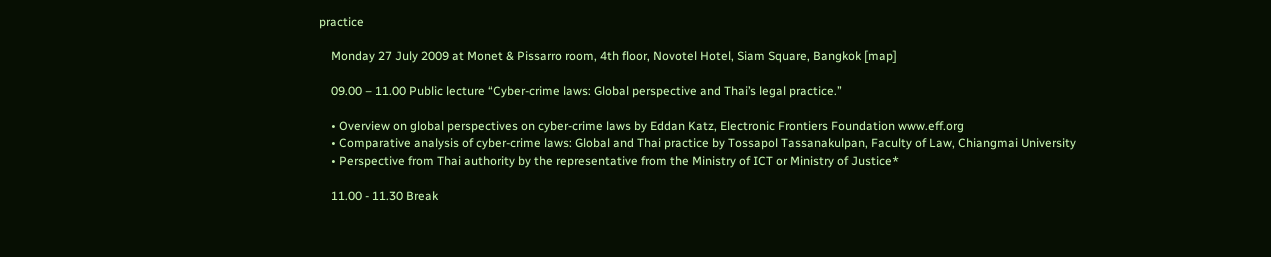practice

    Monday 27 July 2009 at Monet & Pissarro room, 4th floor, Novotel Hotel, Siam Square, Bangkok [map]

    09.00 – 11.00 Public lecture “Cyber-crime laws: Global perspective and Thai’s legal practice.”

    • Overview on global perspectives on cyber-crime laws by Eddan Katz, Electronic Frontiers Foundation www.eff.org
    • Comparative analysis of cyber-crime laws: Global and Thai practice by Tossapol Tassanakulpan, Faculty of Law, Chiangmai University
    • Perspective from Thai authority by the representative from the Ministry of ICT or Ministry of Justice*

    11.00 - 11.30 Break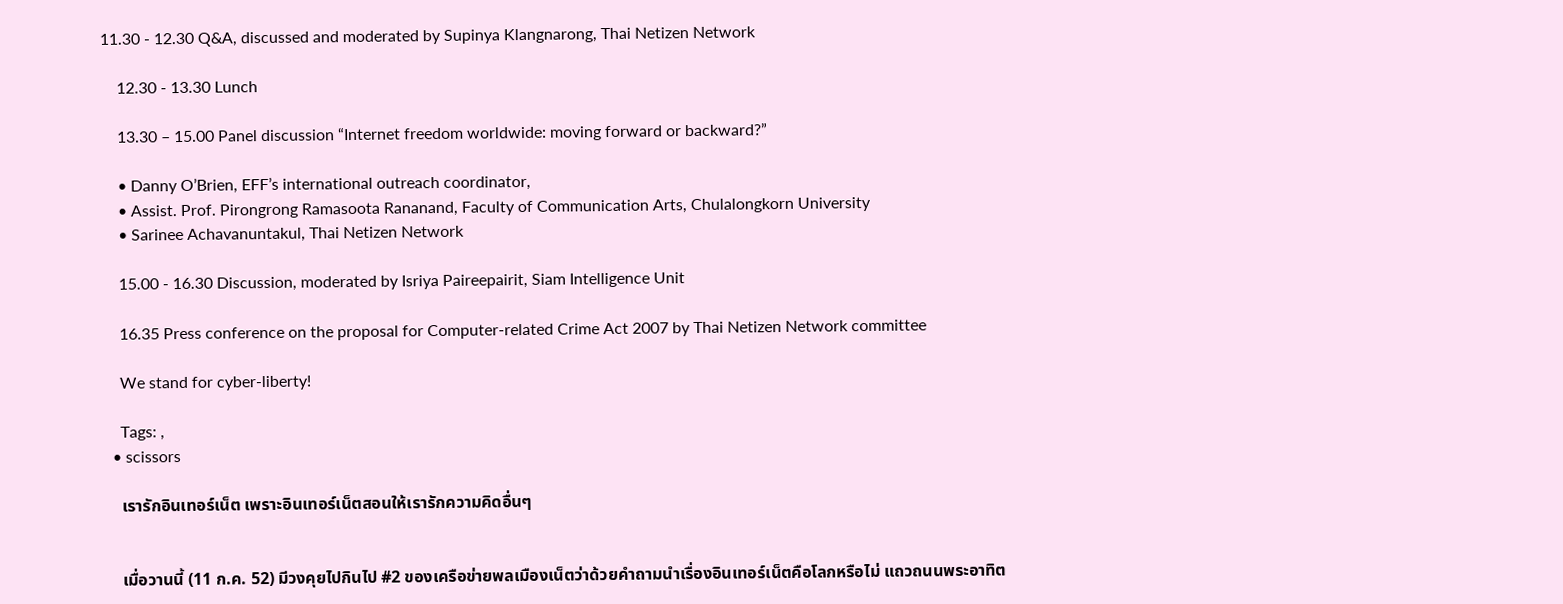11.30 - 12.30 Q&A, discussed and moderated by Supinya Klangnarong, Thai Netizen Network

    12.30 - 13.30 Lunch

    13.30 – 15.00 Panel discussion “Internet freedom worldwide: moving forward or backward?”

    • Danny O’Brien, EFF’s international outreach coordinator,
    • Assist. Prof. Pirongrong Ramasoota Rananand, Faculty of Communication Arts, Chulalongkorn University
    • Sarinee Achavanuntakul, Thai Netizen Network

    15.00 - 16.30 Discussion, moderated by Isriya Paireepairit, Siam Intelligence Unit

    16.35 Press conference on the proposal for Computer-related Crime Act 2007 by Thai Netizen Network committee

    We stand for cyber-liberty!

    Tags: ,
  • scissors

    เรารักอินเทอร์เน็ต เพราะอินเทอร์เน็ตสอนให้เรารักความคิดอื่นๆ


    เมื่อวานนี้ (11 ก.ค. 52) มีวงคุยไปกินไป #2 ของเครือข่ายพลเมืองเน็ตว่าด้วยคำถามนำเรื่องอินเทอร์เน็ตคือโลกหรือไม่ แถวถนนพระอาทิต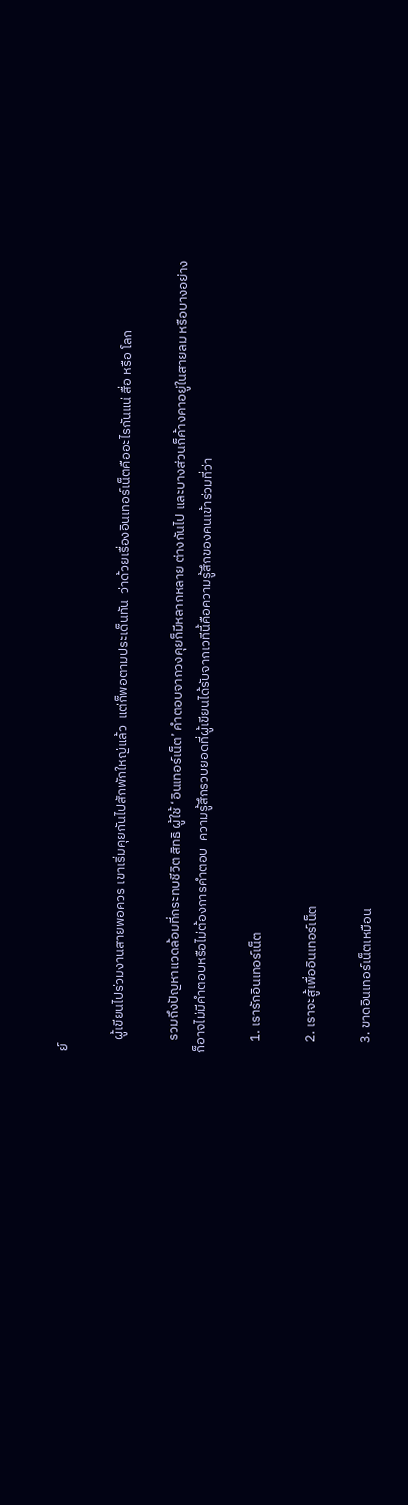ย์

    ผู้เขียนไปร่วมงานสายพอควร เขาเริ่มคุยกันไปสักพักใหญ่แล้ว  แต่ก็พอตามประเด็นทัน  ว่าด้วยเรื่องอินเทอร์เน็ตคืออะไรกันแน่ สื่อ หรือ โลก

    รวมถึงปัญหาแวดล้อมที่กระทบชีวิต สิทธิ ผู้ใช้ ‘อินเทอร์เน็ต’ คำตอบจากวงคุยก็มีหลากหลาย ต่างกันไป และบางส่วนก็ค้างคาอยู่ในสายลม หรือบางอย่างก็อาจไม่มีคำตอบหรือไม่ต้องการคำตอบ  ความรู้สึกรวบยอดที่ผู้เขียนได้รับจากเวทีนี้คือความรู้สึกของคนเข้าร่วมที่ว่า

    1. เรารักอินเทอร์เน็ต

    2. เราจะสู้เพื่ออินเทอร์เน็ต

    3. ขาดอินเทอร์เน็ตเหมือน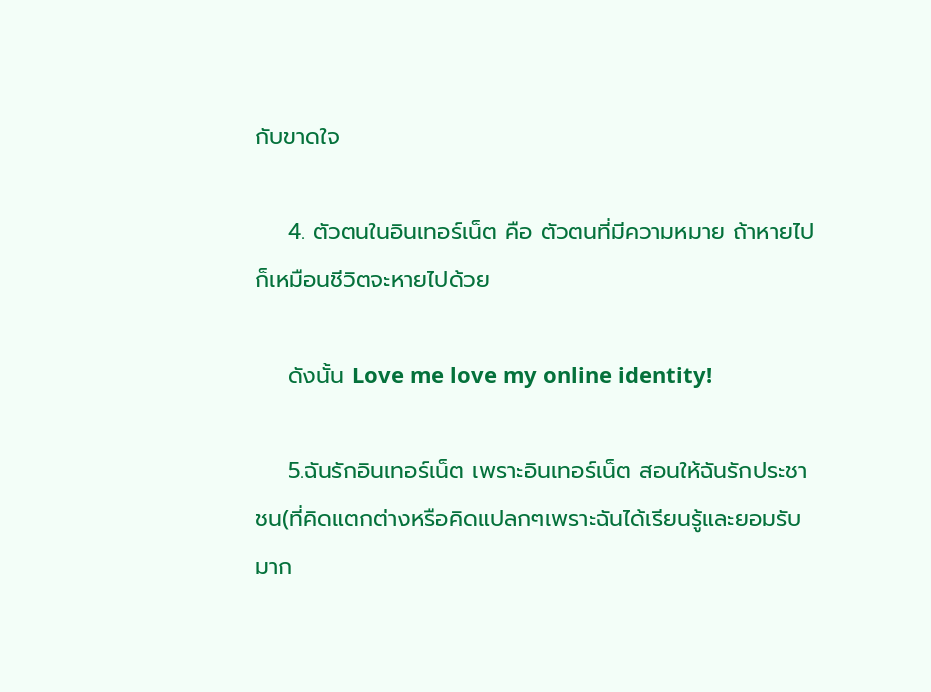กับขาดใจ

    4. ตัวตนในอินเทอร์เน็ต คือ ตัวตนที่มีความหมาย ถ้าหายไป ก็เหมือนชีวิตจะหายไปด้วย

    ดังนั้น Love me love my online identity!

    5.ฉันรักอินเทอร์เน็ต เพราะอินเทอร์เน็ต สอนให้ฉันรักประชาชน(ที่คิดแตกต่างหรือคิดแปลกๆเพราะฉันได้เรียนรู้และยอมรับมาก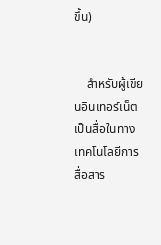ขึ้น)


    สำหรับผู้เขียนอินเทอร์เน็ต เป็นสื่อในทางเทคโนโลยีการสื่อสาร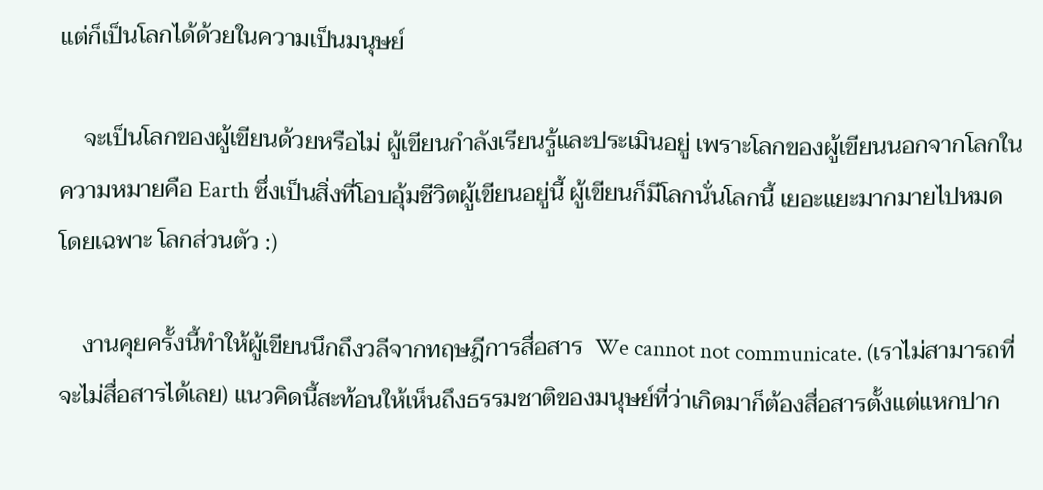แต่ก็เป็นโลกได้ด้วยในความเป็นมนุษย์

    จะเป็นโลกของผู้เขียนด้วยหรือไม่ ผู้เขียนกำลังเรียนรู้และประเมินอยู่ เพราะโลกของผู้เขียนนอกจากโลกในความหมายคือ Earth ซึ่งเป็นสิ่งที่โอบอุ้มชีวิตผู้เขียนอยู่นี้ ผู้เขียนก็มีโลกนั่นโลกนี้ เยอะแยะมากมายไปหมด โดยเฉพาะ โลกส่วนตัว :)

    งานคุยครั้งนี้ทำให้ผู้เขียนนึกถึงวลีจากทฤษฎีการสื่อสาร  We cannot not communicate. (เราไม่สามารถที่จะไม่สื่อสารได้เลย) แนวคิดนี้สะท้อนให้เห็นถึงธรรมชาติของมนุษย์ที่ว่าเกิดมาก็ต้องสื่อสารตั้งแต่แหกปาก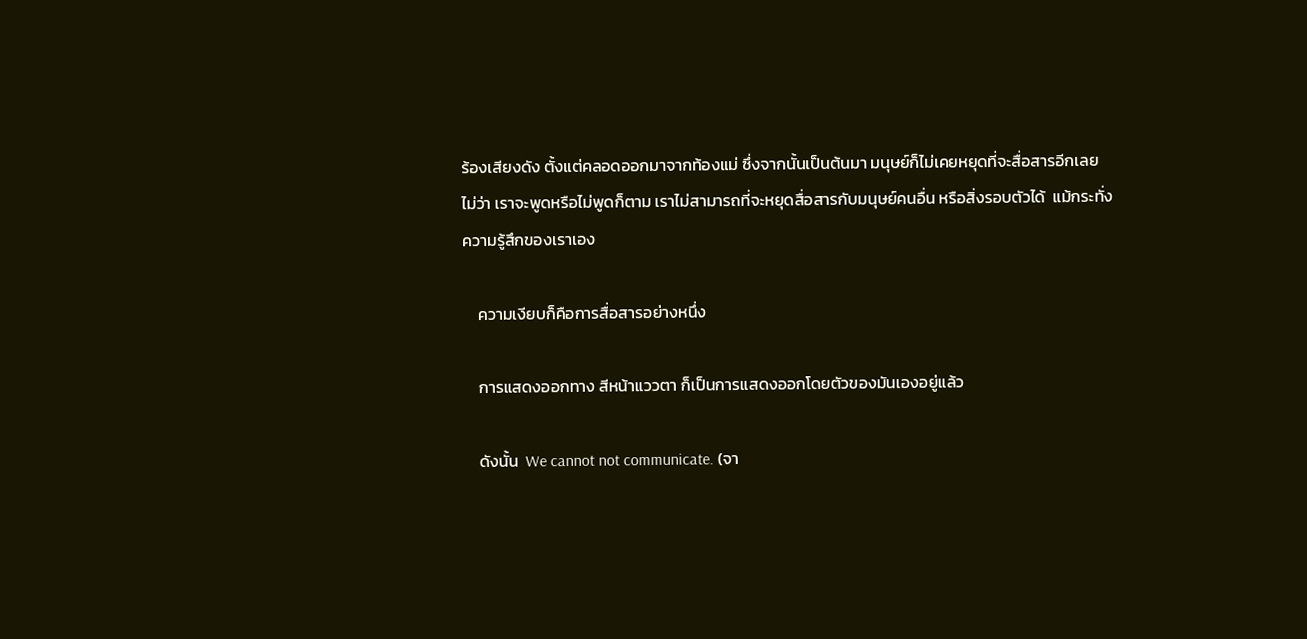ร้องเสียงดัง ตั้งแต่คลอดออกมาจากท้องแม่ ซึ่งจากนั้นเป็นต้นมา มนุษย์ก็ไม่เคยหยุดที่จะสื่อสารอีกเลย ไม่ว่า เราจะพูดหรือไม่พูดก็ตาม เราไม่สามารถที่จะหยุดสื่อสารกับมนุษย์คนอื่น หรือสิ่งรอบตัวได้  แม้กระทั่งความรู้สึกของเราเอง

    ความเงียบก็คือการสื่อสารอย่างหนึ่ง

    การแสดงออกทาง สีหน้าแววตา ก็เป็นการแสดงออกโดยตัวของมันเองอยู่แล้ว

    ดังนั้น  We cannot not communicate. (จา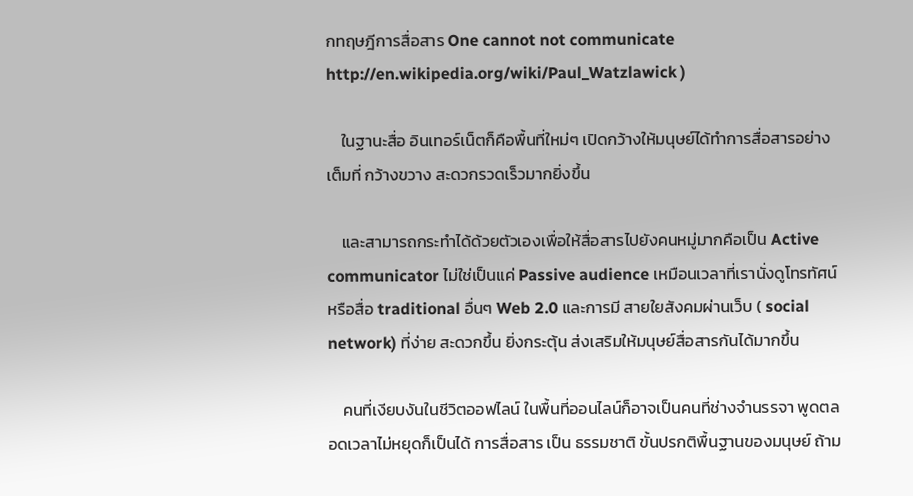กทฤษฎีการสื่อสาร One cannot not communicate http://en.wikipedia.org/wiki/Paul_Watzlawick )

    ในฐานะสื่อ อินเทอร์เน็ตก็คือพื้นที่ใหม่ๆ เปิดกว้างให้มนุษย์ได้ทำการสื่อสารอย่างเต็มที่ กว้างขวาง สะดวกรวดเร็วมากยิ่งขึ้น

    และสามารถกระทำได้ด้วยตัวเองเพื่อให้สื่อสารไปยังคนหมู่มากคือเป็น Active communicator ไม่ใช่เป็นแค่ Passive audience เหมือนเวลาที่เรานั่งดูโทรทัศน์หรือสื่อ traditional อื่นๆ Web 2.0 และการมี สายใยสังคมผ่านเว็บ ( social network) ที่ง่าย สะดวกขึ้น ยิ่งกระตุ้น ส่งเสริมให้มนุษย์สื่อสารกันได้มากขึ้น

    คนที่เงียบงันในชีวิตออฟไลน์ ในพื้นที่ออนไลน์ก็อาจเป็นคนที่ช่างจำนรรจา พูดตลอดเวลาไม่หยุดก็เป็นได้ การสื่อสาร เป็น ธรรมชาติ ขั้นปรกติพื้นฐานของมนุษย์ ถ้าม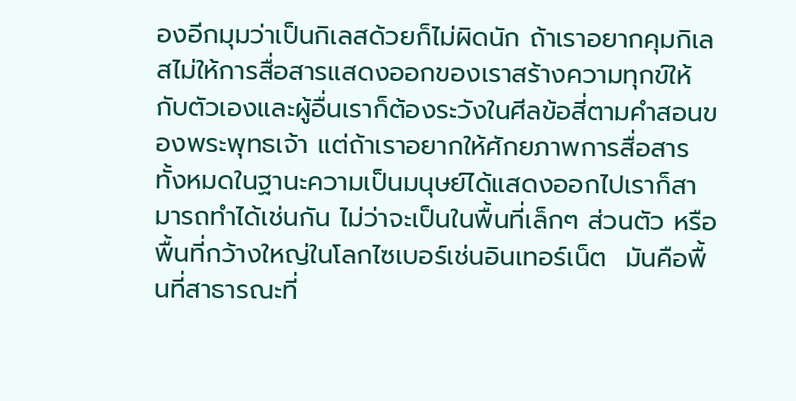องอีกมุมว่าเป็นกิเลสด้วยก็ไม่ผิดนัก ถ้าเราอยากคุมกิเลสไม่ให้การสื่อสารแสดงออกของเราสร้างความทุกข์ให้กับตัวเองและผู้อื่นเราก็ต้องระวังในศีลข้อสี่ตามคำสอนของพระพุทธเจ้า แต่ถ้าเราอยากให้ศักยภาพการสื่อสารทั้งหมดในฐานะความเป็นมนุษย์ได้แสดงออกไปเราก็สามารถทำได้เช่นกัน ไม่ว่าจะเป็นในพื้นที่เล็กๆ ส่วนตัว หรือพื้นที่กว้างใหญ่ในโลกไซเบอร์เช่นอินเทอร์เน็ต  มันคือพื้นที่สาธารณะที่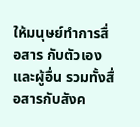ให้มนุษย์ทำการสื่อสาร กับตัวเองและผู้อื่น รวมทั้งสื่อสารกับสังค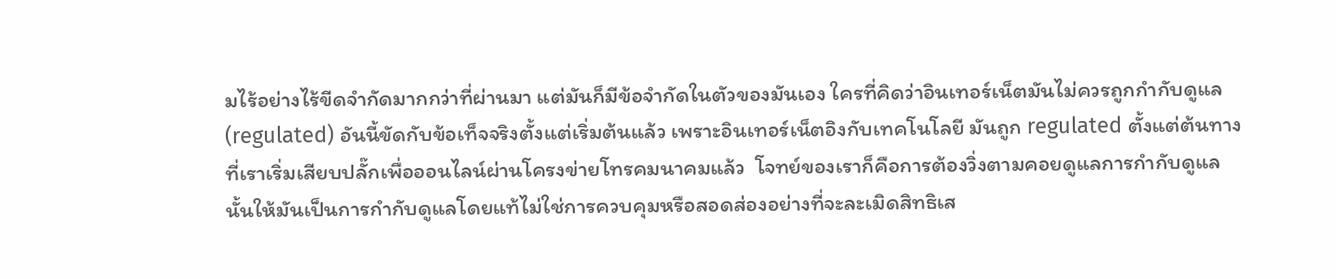มไร้อย่างไร้ขีดจำกัดมากกว่าที่ผ่านมา แต่มันก็มีข้อจำกัดในตัวของมันเอง ใครที่คิดว่าอินเทอร์เน็ตมันไม่ควรถูกกำกับดูแล (regulated) อันนี้ขัดกับข้อเท็จจริงตั้งแต่เริ่มต้นแล้ว เพราะอินเทอร์เน็ตอิงกับเทคโนโลยี มันถูก regulated ตั้งแต่ต้นทางที่เราเริ่มเสียบปลั๊กเพื่อออนไลน์ผ่านโครงข่ายโทรคมนาคมแล้ว  โจทย์ของเราก็คือการต้องวิ่งตามคอยดูแลการกำกับดูแลนั้นให้มันเป็นการกำกับดูแลโดยแท้ไม่ใช่การควบคุมหรือสอดส่องอย่างที่จะละเมิดสิทธิเส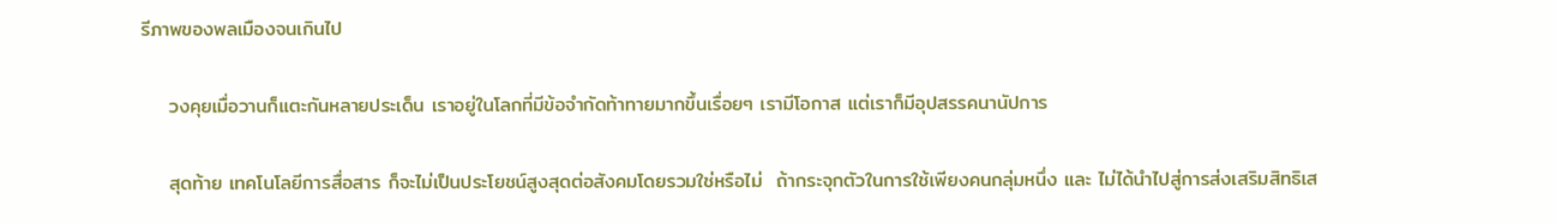รีภาพของพลเมืองจนเกินไป

    วงคุยเมื่อวานก็แตะกันหลายประเด็น เราอยู่ในโลกที่มีข้อจำกัดท้าทายมากขึ้นเรื่อยๆ เรามีโอกาส แต่เราก็มีอุปสรรคนานัปการ

    สุดท้าย เทคโนโลยีการสื่อสาร ก็จะไม่เป็นประโยชน์สูงสุดต่อสังคมโดยรวมใช่หรือไม่  ถ้ากระจุกตัวในการใช้เพียงคนกลุ่มหนึ่ง และ ไม่ได้นำไปสู่การส่งเสริมสิทธิเส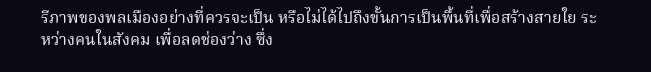รีภาพของพลเมืองอย่างที่ควรจะเป็น หรือไม่ได้ไปถึงขั้นการเป็นพื้นที่เพื่อสร้างสายใย ระหว่างคนในสังคม เพื่อลดช่องว่าง ซึ่ง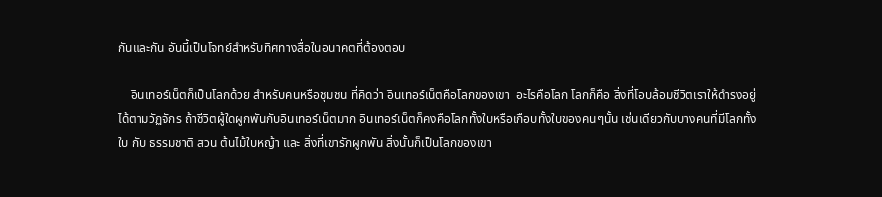กันและกัน อันนี้เป็นโจทย์สำหรับทิศทางสื่อในอนาคตที่ต้องตอบ

    อินเทอร์เน็ตก็เป็นโลกด้วย สำหรับคนหรือชุมชน ที่คิดว่า อินเทอร์เน็ตคือโลกของเขา  อะไรคือโลก โลกก็คือ สิ่งที่โอบล้อมชีวิตเราให้ดำรงอยู่ได้ตามวัฏจักร ถ้าชีวิตผู้ใดผูกพันกับอินเทอร์เน็ตมาก อินเทอร์เน็ตก็คงคือโลกทั้งใบหรือเกือบทั้งใบของคนๆนั้น เช่นเดียวกับบางคนที่มีโลกทั้งใบ กับ ธรรมชาติ สวน ต้นไม้ใบหญ้า และ สิ่งที่เขารักผูกพัน สิ่งนั้นก็เป็นโลกของเขา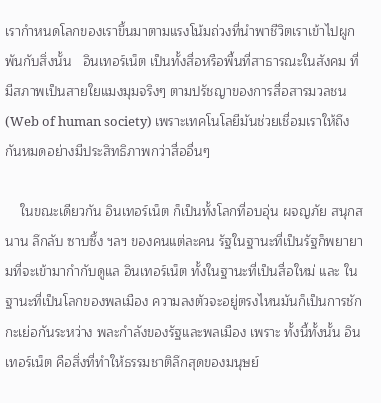เรากำหนดโลกของเราขึ้นมาตามแรงโน้มถ่วงที่นำพาชีวิตเราเข้าไปผูกพันกับสิ่งนั้น   อินเทอร์เน็ต เป็นทั้งสื่อหรือพื้นที่สาธารณะในสังคม ที่มีสภาพเป็นสายใยแมงมุมจริงๆ ตามปรัชญาของการสื่อสารมวลชน (Web of human society) เพราะเทคโนโลยีมันช่วยเชื่อมเราให้ถึงกันหมดอย่างมีประสิทธิภาพกว่าสื่ออื่นๆ

    ในขณะเดียวกัน อินเทอร์เน็ต ก็เป็นทั้งโลกที่อบอุ่น ผจญภัย สนุกสนาน ลึกลับ ซาบซึ้ง ฯลฯ ของคนแต่ละคน รัฐในฐานะที่เป็นรัฐก็พยายามที่จะเข้ามากำกับดูแล อินเทอร์เน็ต ทั้งในฐานะที่เป็นสื่อใหม่ และ ในฐานะที่เป็นโลกของพลเมือง ความลงตัวจะอยู่ตรงไหนมันก็เป็นการชักกะเย่อกันระหว่าง พละกำลังของรัฐและพลเมือง เพราะ ทั้งนี้ทั้งนั้น อินเทอร์เน็ต คือสิ่งที่ทำให้ธรรมชาติลึกสุดของมนุษย์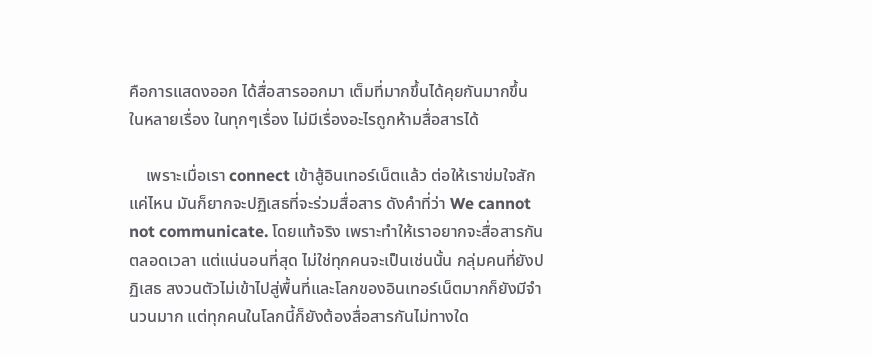คือการแสดงออก ได้สื่อสารออกมา เต็มที่มากขึ้นได้คุยกันมากขึ้น ในหลายเรื่อง ในทุกๆเรื่อง ไม่มีเรื่องอะไรถูกห้ามสื่อสารได้

    เพราะเมื่อเรา connect เข้าสู้อินเทอร์เน็ตแล้ว ต่อให้เราข่มใจสักแค่ไหน มันก็ยากจะปฏิเสธที่จะร่วมสื่อสาร ดังคำที่ว่า We cannot not communicate. โดยแท้จริง เพราะทำให้เราอยากจะสื่อสารกันตลอดเวลา แต่แน่นอนที่สุด ไม่ใช่ทุกคนจะเป็นเช่นนั้น กลุ่มคนที่ยังปฏิเสธ สงวนตัวไม่เข้าไปสู่พื้นที่และโลกของอินเทอร์เน็ตมากก็ยังมีจำนวนมาก แต่ทุกคนในโลกนี้ก็ยังต้องสื่อสารกันไม่ทางใด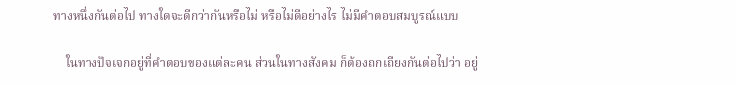ทางหนึ่งกันต่อไป ทางใดจะดีกว่ากันหรือไม่ หรือไม่ดีอย่างไร ไม่มีคำตอบสมบูรณ์แบบ

    ในทางปัจเจกอยู่ที่คำตอบของแต่ละคน ส่วนในทางสังคม ก็ต้องถกเถียงกันต่อไปว่า อยู่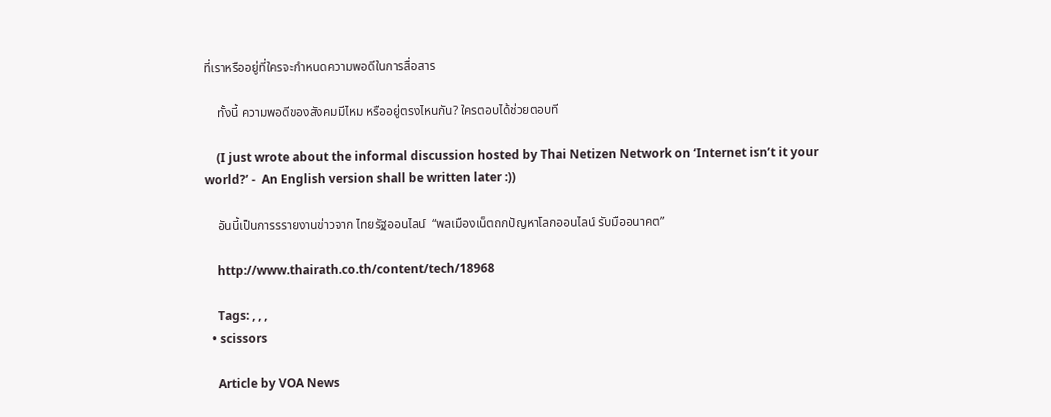ที่เราหรืออยู่ที่ใครจะกำหนดความพอดีในการสื่อสาร

    ทั้งนี้ ความพอดีของสังคมมีไหม หรืออยู่ตรงไหนกัน? ใครตอบได้ช่วยตอบที

    (I just wrote about the informal discussion hosted by Thai Netizen Network on ‘Internet isn’t it your world?’ -  An English version shall be written later :))

    อันนี้เป็นการรรายงานข่าวจาก ไทยรัฐออนไลน์  “พลเมืองเน็ตถกปัญหาโลกออนไลน์ รับมืออนาคต”

    http://www.thairath.co.th/content/tech/18968

    Tags: , , ,
  • scissors

    Article by VOA News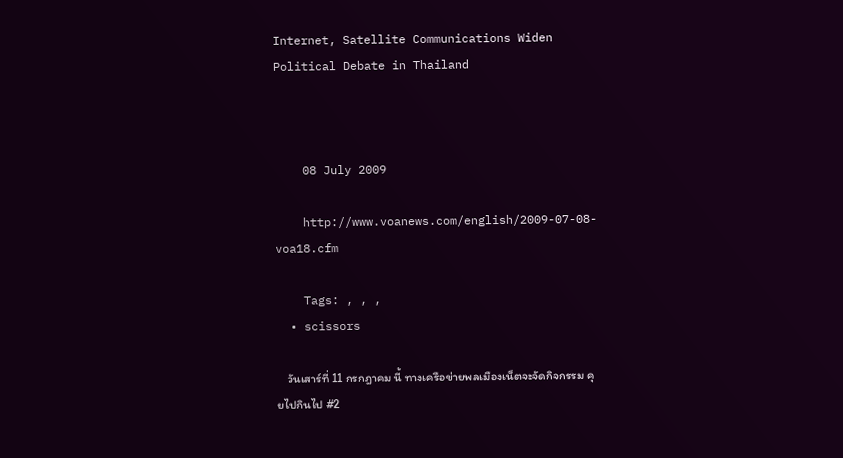Internet, Satellite Communications Widen Political Debate in Thailand



    08 July 2009

    http://www.voanews.com/english/2009-07-08-voa18.cfm

    Tags: , , ,
  • scissors

    วันเสาร์ที่ 11 กรกฎาคม นี้ ทางเครือข่ายพลเมืองเน็ตจะจัดกิจกรรม คุยไปกินไป #2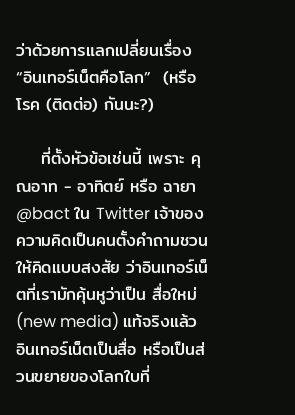ว่าด้วยการแลกเปลี่ยนเรื่อง “อินเทอร์เน็ตคือโลก”  (หรือ โรค (ติดต่อ) กันนะ?)

    ที่ตั้งหัวข้อเช่นนี้ เพราะ คุณอาท - อาทิตย์ หรือ ฉายา @bact ใน Twitter เจ้าของความคิดเป็นคนตั้งคำถามชวนให้คิดแบบสงสัย ว่าอินเทอร์เน็ตที่เรามักคุ้นหูว่าเป็น สื่อใหม่ (new media) แท้จริงแล้ว อินเทอร์เน็ตเป็นสื่อ หรือเป็นส่วนขยายของโลกใบที่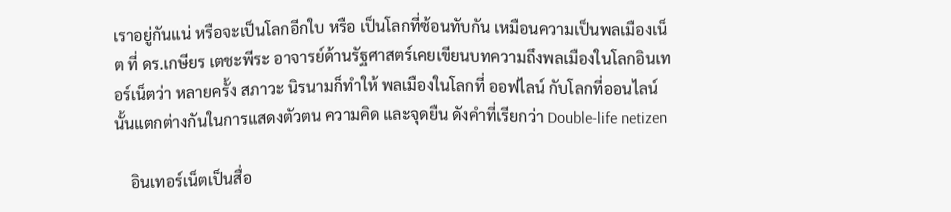เราอยู่กันแน่ หรือจะเป็นโลกอีกใบ หรือ เป็นโลกที่ซ้อนทับกัน เหมือนความเป็นพลเมืองเน็ต ที่ ดร.เกษียร เตชะพีระ อาจารย์ด้านรัฐศาสตร์เคยเขียนบทความถึงพลเมืองในโลกอินเทอร์เน็ตว่า หลายครั้ง สภาวะ นิรนามก็ทำให้ พลเมืองในโลกที่ ออฟไลน์ กับโลกที่ออนไลน์นั้นแตกต่างกันในการแสดงตัวตน ความคิด และจุดยืน ดังคำที่เรียกว่า Double-life netizen

    อินเทอร์เน็ตเป็นสื่อ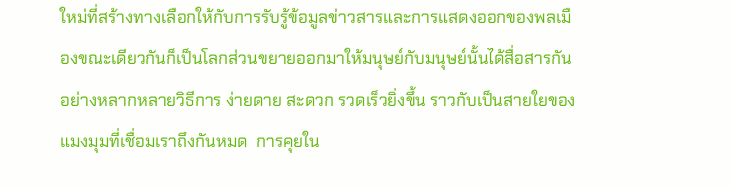ใหม่ที่สร้างทางเลือกให้กับการรับรู้ข้อมูลข่าวสารและการแสดงออกของพลเมืองขณะเดียวกันก็เป็นโลกส่วนขยายออกมาให้มนุษย์กับมนุษย์นั้นได้สื่อสารกันอย่างหลากหลายวิธีการ ง่ายดาย สะดวก รวดเร็วยิ่งขึ้น ราวกับเป็นสายใยของแมงมุมที่เชื่อมเราถึงกันหมด  การคุยใน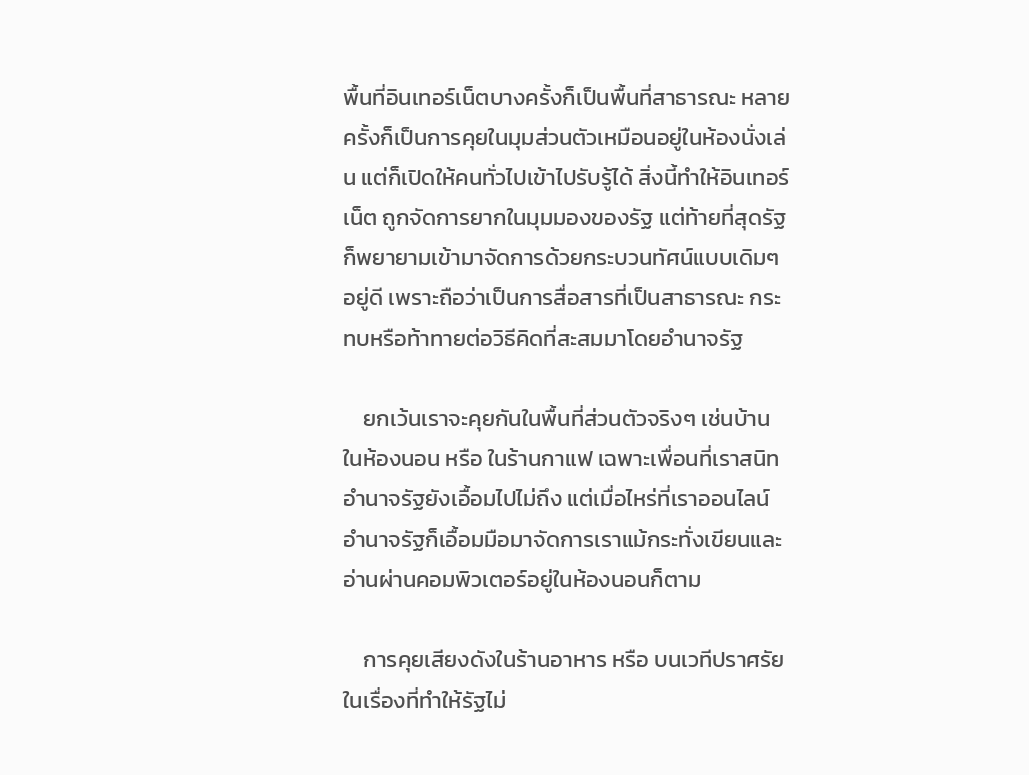พื้นที่อินเทอร์เน็ตบางครั้งก็เป็นพื้นที่สาธารณะ หลายครั้งก็เป็นการคุยในมุมส่วนตัวเหมือนอยู่ในห้องนั่งเล่น แต่ก็เปิดให้คนทั่วไปเข้าไปรับรู้ได้ สิ่งนี้ทำให้อินเทอร์เน็ต ถูกจัดการยากในมุมมองของรัฐ แต่ท้ายที่สุดรัฐก็พยายามเข้ามาจัดการด้วยกระบวนทัศน์แบบเดิมๆอยู่ดี เพราะถือว่าเป็นการสื่อสารที่เป็นสาธารณะ กระทบหรือท้าทายต่อวิธีคิดที่สะสมมาโดยอำนาจรัฐ

    ยกเว้นเราจะคุยกันในพื้นที่ส่วนตัวจริงๆ เช่นบ้าน ในห้องนอน หรือ ในร้านกาแฟ เฉพาะเพื่อนที่เราสนิท อำนาจรัฐยังเอื้อมไปไม่ถึง แต่เมื่อไหร่ที่เราออนไลน์ อำนาจรัฐก็เอื้อมมือมาจัดการเราแม้กระทั่งเขียนและอ่านผ่านคอมพิวเตอร์อยู่ในห้องนอนก็ตาม

    การคุยเสียงดังในร้านอาหาร หรือ บนเวทีปราศรัย ในเรื่องที่ทำให้รัฐไม่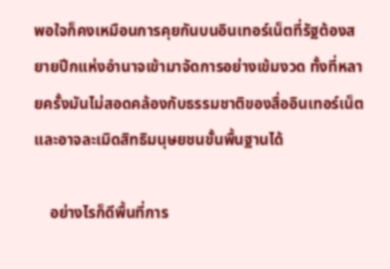พอใจก็คงเหมือนการคุยกันบนอินเทอร์เน็ตที่รัฐต้องสยายปีกแห่งอำนาจเข้ามาจัดการอย่างเข้มงวด ทั้งที่หลายครั้งมันไม่สอดคล้องกับธรรมชาติของสื่ออินเทอร์เน็ตและอาจละเมิดสิทธิมนุษยชนขั้นพื้นฐานได้

    อย่างไรก็ดีพื้นที่การ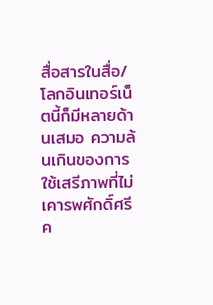สื่อสารในสื่อ/โลกอินเทอร์เน็ตนี้ก็มีหลายด้านเสมอ ความล้นเกินของการใช้เสรีภาพที่ไม่เคารพศักดิ์ศรีค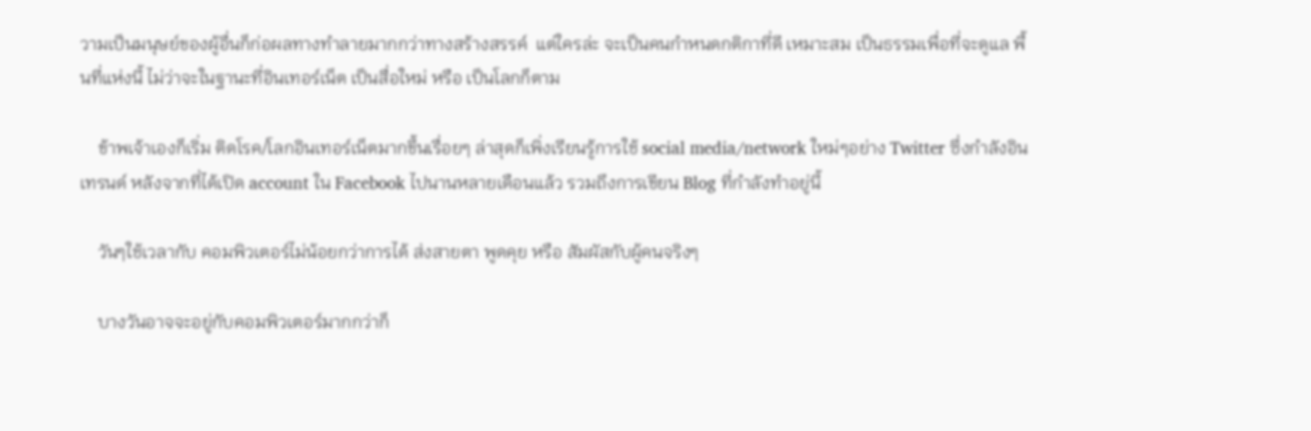วามเป็นมนุษย์ของผู้อื่นก็ก่อผลทางทำลายมากกว่าทางสร้างสรรค์  แต่ใครล่ะ จะเป็นคนกำหนดกติกาที่ดี เหมาะสม เป็นธรรมเพื่อที่จะดูแล พื้นที่แห่งนี้ ไม่ว่าจะในฐานะที่อินเทอร์เน็ต เป็นสื่อใหม่ หรือ เป็นโลกก็ตาม

    ข้าพเจ้าเองก็เริ่ม ติดโรค/โลกอินเทอร์เน็ตมากขึ้นเรื่อยๆ ล่าสุดก็เพิ่งเรียนรู้การใช้ social media/network ใหม่ๆอย่าง Twitter ซึ่งกำลังอินเทรนด์ หลังจากที่ได้เปิด account ใน Facebook ไปนานหลายเดือนแล้ว รวมถึงการเขียน Blog ที่กำลังทำอยู่นี้

    วันๆใช้เวลากับ คอมพิวเตอร์ไม่น้อยกว่าการได้ ส่งสายตา พูดคุย หรือ สัมผัสกับผู้คนจริงๆ

    บางวันอาจจะอยู่กับคอมพิวเตอร์มากกว่าก็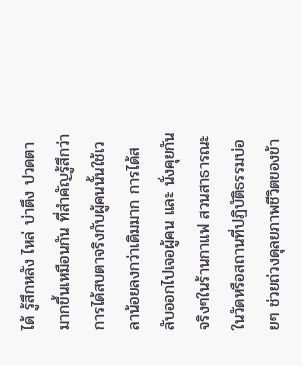ได้ รู้สึกหลัง ไหล่ บ่าตึง ปวดตามากขึ้นเหมือนกัน ที่สำคัญรู้สึกว่า การได้สบตาจริงกับผู้คนนั้นใช้เวลาน้อยลงกว่าเดิมมาก การได้สลับออกไปเจอผู้คน และ นั่งคุยกันจริงๆในร้านกาแฟ สวนสาธารณะ ในวัดหรือสถานที่ปฏิบัติธรรมบ่อยๆ ช่วยถ่วงดุลยภาพชีวิตของข้า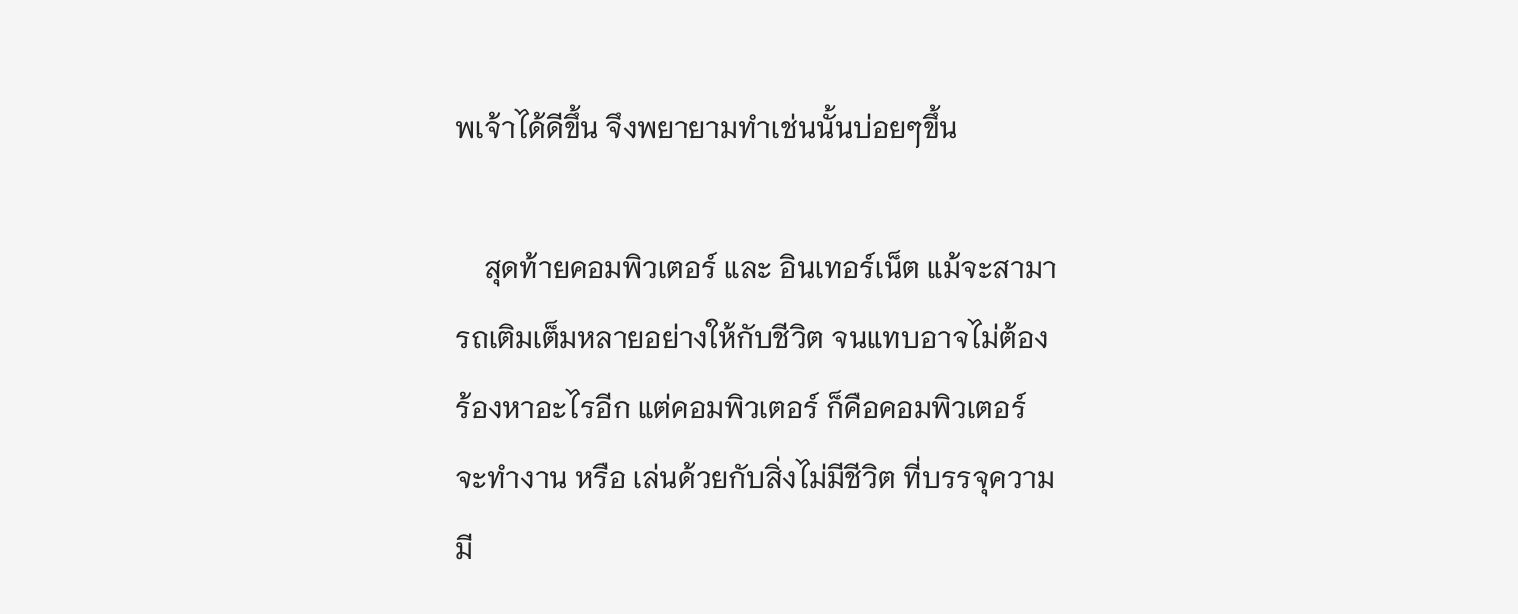พเจ้าได้ดีขึ้น จึงพยายามทำเช่นนั้นบ่อยๆขึ้น

    สุดท้ายคอมพิวเตอร์ และ อินเทอร์เน็ต แม้จะสามารถเติมเต็มหลายอย่างให้กับชีวิต จนแทบอาจไม่ต้องร้องหาอะไรอีก แต่คอมพิวเตอร์ ก็คือคอมพิวเตอร์ จะทำงาน หรือ เล่นด้วยกับสิ่งไม่มีชีวิต ที่บรรจุความมี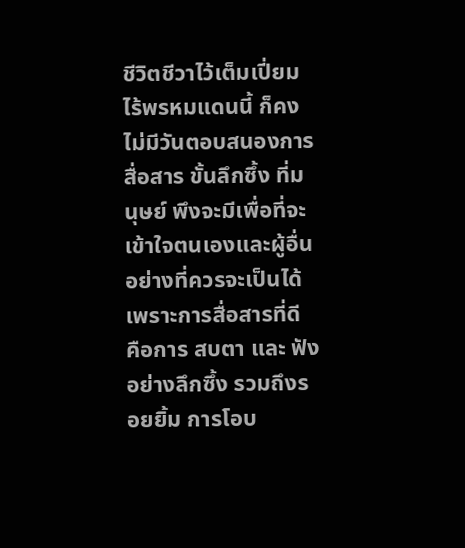ชีวิตชีวาไว้เต็มเปี่ยมไร้พรหมแดนนี้ ก็คงไม่มีวันตอบสนองการสื่อสาร ขั้นลึกซึ้ง ที่มนุษย์ พึงจะมีเพื่อที่จะเข้าใจตนเองและผู้อื่นอย่างที่ควรจะเป็นได้ เพราะการสื่อสารที่ดี คือการ สบตา และ ฟังอย่างลึกซึ้ง รวมถึงรอยยิ้ม การโอบ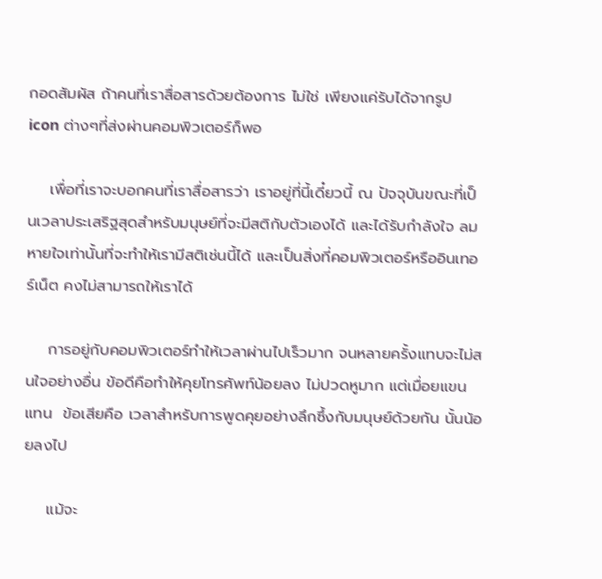กอดสัมผัส ถ้าคนที่เราสื่อสารด้วยต้องการ ไม่ใช่ เพียงแค่รับได้จากรูป icon ต่างๆที่ส่งผ่านคอมพิวเตอร์ก็พอ

    เพื่อที่เราจะบอกคนที่เราสื่อสารว่า เราอยู่ที่นี้เดี๋ยวนี้ ณ ปัจจุบันขณะที่เป็นเวลาประเสริฐสุดสำหรับมนุษย์ที่จะมีสติกับตัวเองได้ และได้รับกำลังใจ ลมหายใจเท่านั้นที่จะทำให้เรามีสติเช่นนี้ได้ และเป็นสิ่งที่คอมพิวเตอร์หรืออินเทอร์เน็ต คงไม่สามารถให้เราได้

    การอยู่กับคอมพิวเตอร์ทำให้เวลาผ่านไปเร็วมาก จนหลายครั้งแทบจะไม่สนใจอย่างอื่น ข้อดีคือทำให้คุยโทรศัพท์น้อยลง ไม่ปวดหูมาก แต่เมื่อยแขนแทน  ข้อเสียคือ เวลาสำหรับการพูดคุยอย่างลึกซึ้งกับมนุษย์ด้วยกัน นั้นน้อยลงไป

    แม้จะ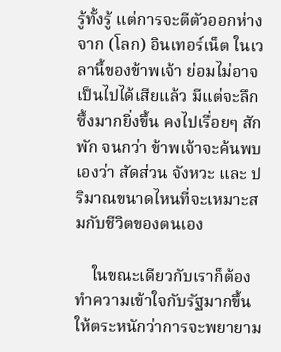รู้ทั้งรู้ แต่การจะตีตัวออกห่างจาก (โลก) อินเทอร์เน็ต ในเวลานี้ของข้าพเจ้า ย่อมไม่อาจเป็นไปได้เสียแล้ว มีแต่จะลึกซึ้งมากยิ่งขึ้น คงไปเรื่อยๆ สักพัก จนกว่า ข้าพเจ้าจะค้นพบเองว่า สัดส่วน จังหวะ และ ปริมาณขนาดไหนที่จะเหมาะสมกับชีวิตของตนเอง

    ในขณะเดียวกับเราก็ต้องทำความเข้าใจกับรัฐมากขึ้น ให้ตระหนักว่าการจะพยายาม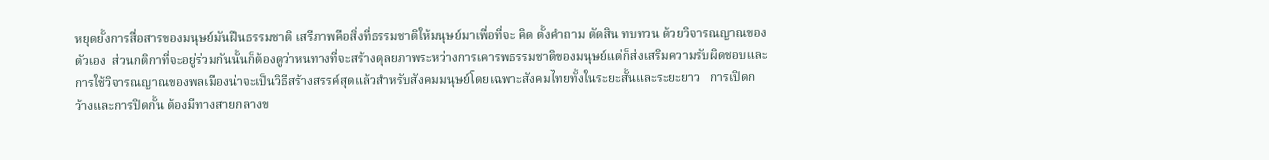หยุดยั้งการสื่อสารของมนุษย์มันฝืนธรรมชาติ เสรีภาพคือสิ่งที่ธรรมชาติให้มนุษย์มาเพื่อที่จะ คิด ตั้งคำถาม ตัดสิน ทบทวน ด้วยวิจารณญาณของตัวเอง  ส่วนกติกาที่จะอยู่ร่วมกันนั้นก็ต้องดูว่าหนทางที่จะสร้างดุลยภาพระหว่างการเคารพธรรมชาติของมนุษย์แต่ก็ส่งเสริมความรับผิดชอบและการใช้วิจารณญาณของพลเมืองน่าจะเป็นวิธีสร้างสรรค์สุดแล้วสำหรับสังคมมนุษย์โดยเฉพาะสังคมไทยทั้งในระยะสั้นและระยะยาว   การเปิดกว้างและการปิดกั้น ต้องมีทางสายกลางข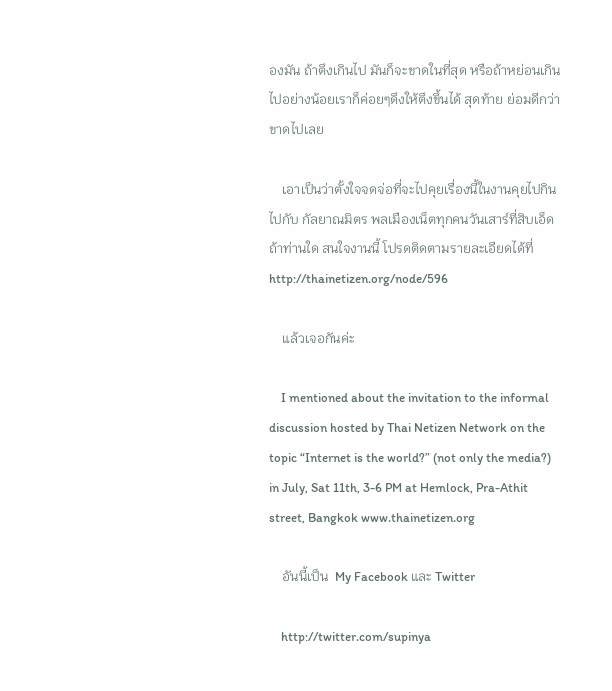องมัน ถ้าตึงเกินไป มันก็จะขาดในที่สุด หรือถ้าหย่อนเกินไปอย่างน้อยเราก็ค่อยๆดึงให้ตึงขึ้นได้ สุดท้าย ย่อมดีกว่าขาดไปเลย

    เอาเป็นว่าตั้งใจจดจ่อที่จะไปคุยเรื่องนี้ในงานคุยไปกินไปกับ กัลยาณมิตร พลเมืองเน็ตทุกคนวันเสาร์ที่สิบเอ็ด ถ้าท่านใด สนใจงานนี้ โปรดติดตามรายละเอียดได้ที่ http://thainetizen.org/node/596

    แล้วเจอกันค่ะ

    I mentioned about the invitation to the informal discussion hosted by Thai Netizen Network on the topic “Internet is the world?” (not only the media?) in July, Sat 11th, 3-6 PM at Hemlock, Pra-Athit street, Bangkok www.thainetizen.org

    อันนี้เป็น  My Facebook และ Twitter

    http://twitter.com/supinya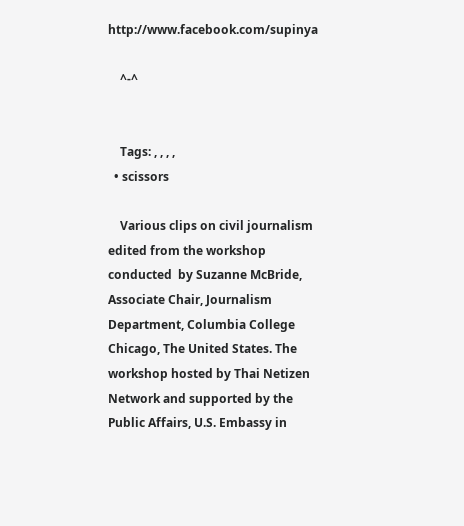http://www.facebook.com/supinya

    ^-^


    Tags: , , , ,
  • scissors

    Various clips on civil journalism edited from the workshop conducted  by Suzanne McBride, Associate Chair, Journalism Department, Columbia College Chicago, The United States. The workshop hosted by Thai Netizen Network and supported by the Public Affairs, U.S. Embassy in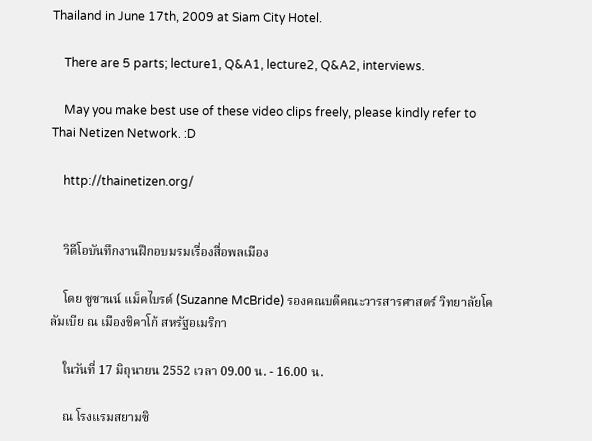Thailand in June 17th, 2009 at Siam City Hotel.

    There are 5 parts; lecture1, Q&A1, lecture2, Q&A2, interviews.

    May you make best use of these video clips freely, please kindly refer to Thai Netizen Network. :D

    http://thainetizen.org/


    วิดีโอบันทึกงานฝึกอบมรมเรื่องสื่อพลเมือง

    โดย ซูซานน์ แม็คไบรด์ (Suzanne McBride) รองคณบดีคณะวารสารศาสตร์ วิทยาลัยโคลัมเบีย ณ เมืองชิคาโก้ สหรัฐอเมริกา

    ในวันที่ 17 มิถุนายน 2552 เวลา 09.00 น. - 16.00 น.

    ณ โรงแรมสยามซิ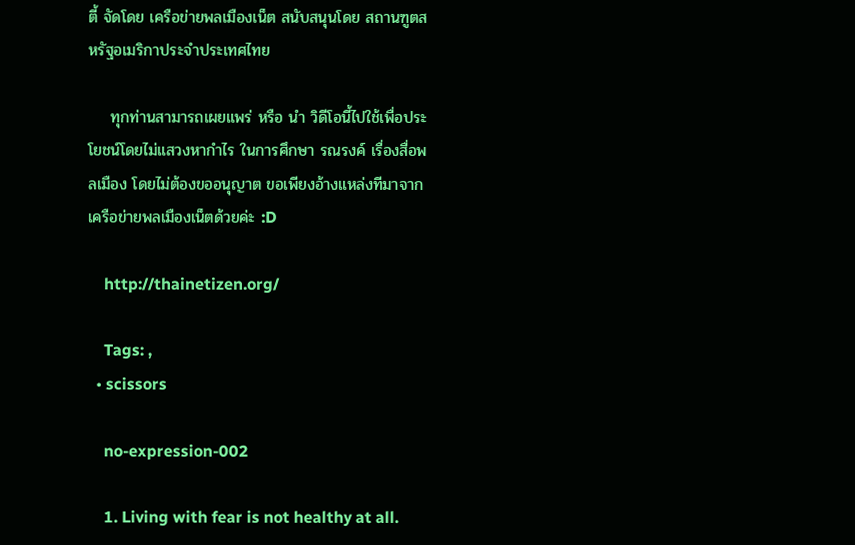ตี้ จัดโดย เครือข่ายพลเมืองเน็ต สนับสนุนโดย สถานฑูตสหรัฐอเมริกาประจำประเทศไทย

    ทุกท่านสามารถเผยแพร่ หรือ นำ วิดีโอนี้ไปใช้เพื่อประโยชน์โดยไม่แสวงหากำไร ในการศึกษา รณรงค์ เรื่องสื่อพลเมือง โดยไม่ต้องขออนุญาต ขอเพียงอ้างแหล่งทีมาจากเครือข่ายพลเมืองเน็ตด้วยค่ะ :D

    http://thainetizen.org/

    Tags: ,
  • scissors

    no-expression-002

    1. Living with fear is not healthy at all.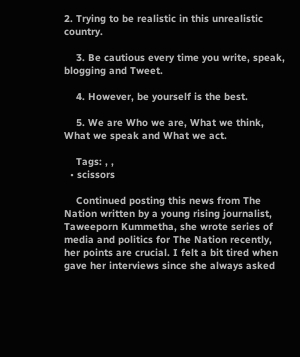2. Trying to be realistic in this unrealistic country.

    3. Be cautious every time you write, speak, blogging and Tweet.

    4. However, be yourself is the best.

    5. We are Who we are, What we think, What we speak and What we act.

    Tags: , ,
  • scissors

    Continued posting this news from The Nation written by a young rising journalist, Taweeporn Kummetha, she wrote series of media and politics for The Nation recently, her points are crucial. I felt a bit tired when gave her interviews since she always asked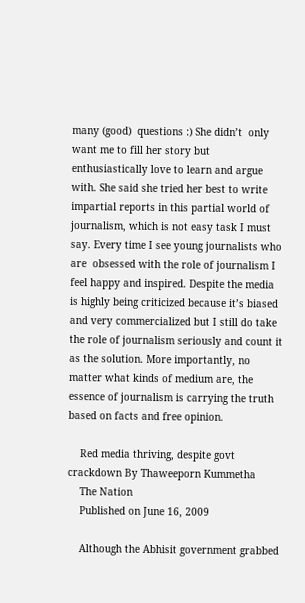many (good)  questions :) She didn’t  only want me to fill her story but enthusiastically love to learn and argue with. She said she tried her best to write impartial reports in this partial world of journalism, which is not easy task I must say. Every time I see young journalists who are  obsessed with the role of journalism I feel happy and inspired. Despite the media is highly being criticized because it’s biased and very commercialized but I still do take the role of journalism seriously and count it as the solution. More importantly, no matter what kinds of medium are, the essence of journalism is carrying the truth based on facts and free opinion.

    Red media thriving, despite govt crackdown By Thaweeporn Kummetha
    The Nation
    Published on June 16, 2009

    Although the Abhisit government grabbed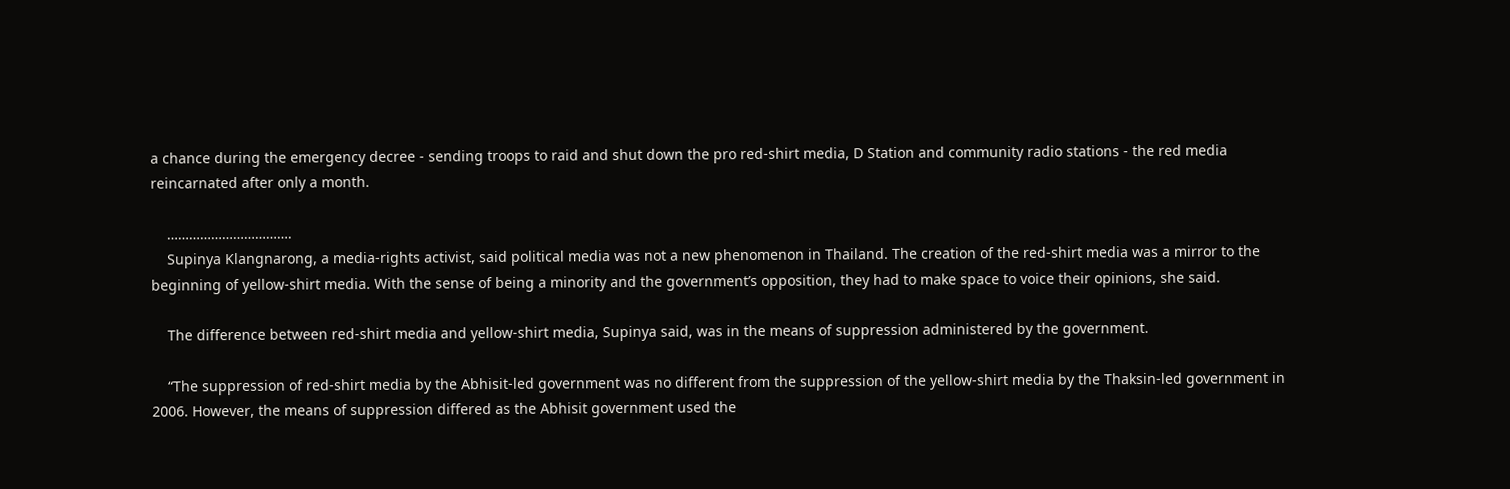a chance during the emergency decree - sending troops to raid and shut down the pro red-shirt media, D Station and community radio stations - the red media reincarnated after only a month.

    …………………………….
    Supinya Klangnarong, a media-rights activist, said political media was not a new phenomenon in Thailand. The creation of the red-shirt media was a mirror to the beginning of yellow-shirt media. With the sense of being a minority and the government’s opposition, they had to make space to voice their opinions, she said.

    The difference between red-shirt media and yellow-shirt media, Supinya said, was in the means of suppression administered by the government.

    “The suppression of red-shirt media by the Abhisit-led government was no different from the suppression of the yellow-shirt media by the Thaksin-led government in 2006. However, the means of suppression differed as the Abhisit government used the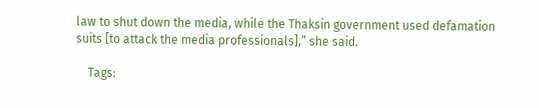law to shut down the media, while the Thaksin government used defamation suits [to attack the media professionals],” she said.

    Tags: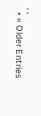, ,
  • « Older Entries